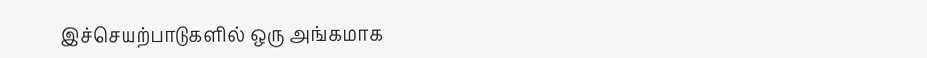இச்செயற்பாடுகளில் ஒரு அங்கமாக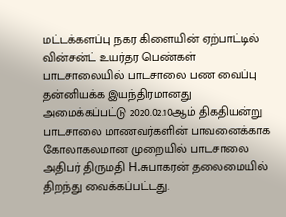மட்டக்களப்பு நகர கிளையின் ஏற்பாட்டில் வின்சன்ட் உயர்தர பெண்கள் பாடசாலையில் பாடசாலை பண வைப்பு தன்னியக்க இயந்திரமானது அமைக்கப்பட்டு 2020.02.10ஆம் திகதியன்று பாடசாலை மாணவர்களின் பாவனைக்காக கோலாகலமான முறையில் பாடசாலை அதிபர் திருமதி H.சுபாகரன் தலைமையில் திறந்து வைக்கப்பட்டது.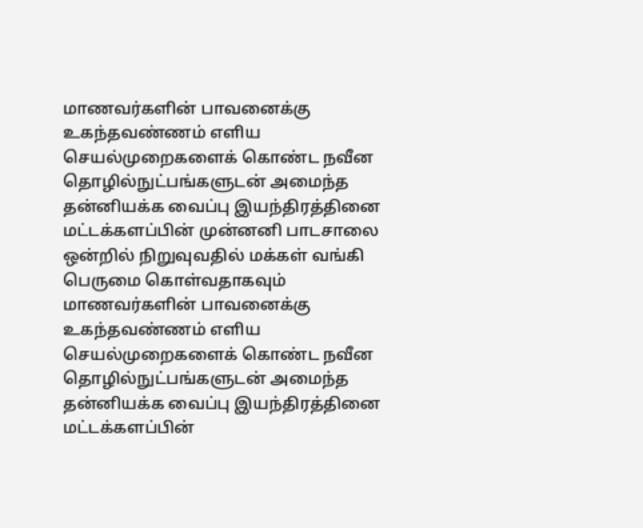மாணவர்களின் பாவனைக்கு உகந்தவண்ணம் எளிய செயல்முறைகளைக் கொண்ட நவீன தொழில்நுட்பங்களுடன் அமைந்த தன்னியக்க வைப்பு இயந்திரத்தினை மட்டக்களப்பின் முன்னனி பாடசாலை ஒன்றில் நிறுவுவதில் மக்கள் வங்கி பெருமை கொள்வதாகவும்
மாணவர்களின் பாவனைக்கு உகந்தவண்ணம் எளிய செயல்முறைகளைக் கொண்ட நவீன தொழில்நுட்பங்களுடன் அமைந்த தன்னியக்க வைப்பு இயந்திரத்தினை மட்டக்களப்பின்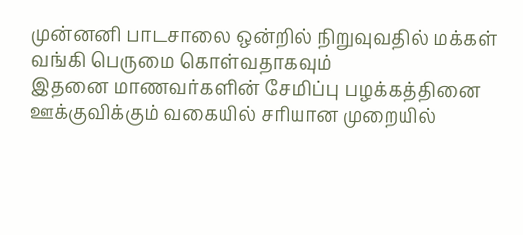முன்னனி பாடசாலை ஒன்றில் நிறுவுவதில் மக்கள் வங்கி பெருமை கொள்வதாகவும்
இதனை மாணவர்களின் சேமிப்பு பழக்கத்தினை ஊக்குவிக்கும் வகையில் சரியான முறையில்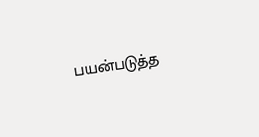பயன்படுத்த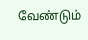வேண்டும்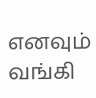எனவும் வங்கி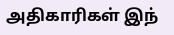அதிகாரிகள் இந்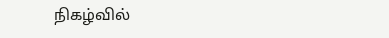நிகழ்வில்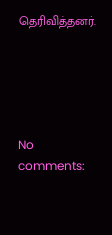தெரிவித்தனர்.





No comments: